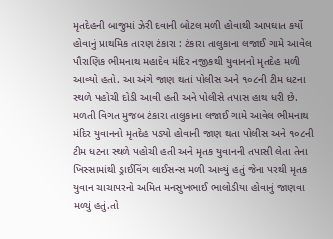મૃતદેહની બાજુમાં ઝેરી દવાની બોટલ મળી હોવાથી આપઘાત કર્યો હોવાનું પ્રાથમિક તારણ ટંકારા : ટંકારા તાલુકાના લજાઈ ગામે આવેલ પૌરાણિક ભીમનાથ મહાદેવ મંદિર નજીકથી યુવાનનો મૃતદેહ મળી આવ્યો હતો. આ અંગે જાણ થતાં પોલીસ અને ૧૦૮ની ટીમ ધટના સ્થળે પહોચી દોડી આવી હતી અને પોલીસે તપાસ હાથ ધરી છે. મળતી વિગત મુજબ ટંકારા તાલુકાના લજાઈ ગામે આવેલ ભીમનાથ મંદિર યુવાનનો મૃતદેહ પડ્યો હોવાની જાણ થતા પોલીસ અને ૧૦૮ની ટીમ ધટના સ્થળે પહોચી હતી અને મૃતક યુવાનની તપાસી લેતા તેના ખિસ્સામાંથી ડ્રાઈવિંગ લાઈસન્સ મળી આવ્યું હતું જેના પરથી મૃતક યુવાન ચાચાપરનો અમિત મનસુખભાઈ ભાલોડીયા હોવાનું જાણવા મળ્યું હતું.તો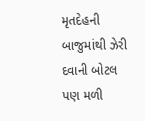મૃતદેહની બાજુમાંથી ઝેરી દવાની બોટલ પણ મળી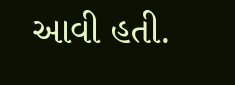આવી હતી.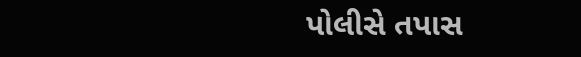પોલીસે તપાસ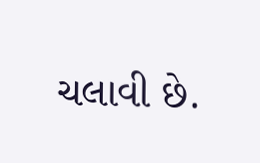ચલાવી છે.